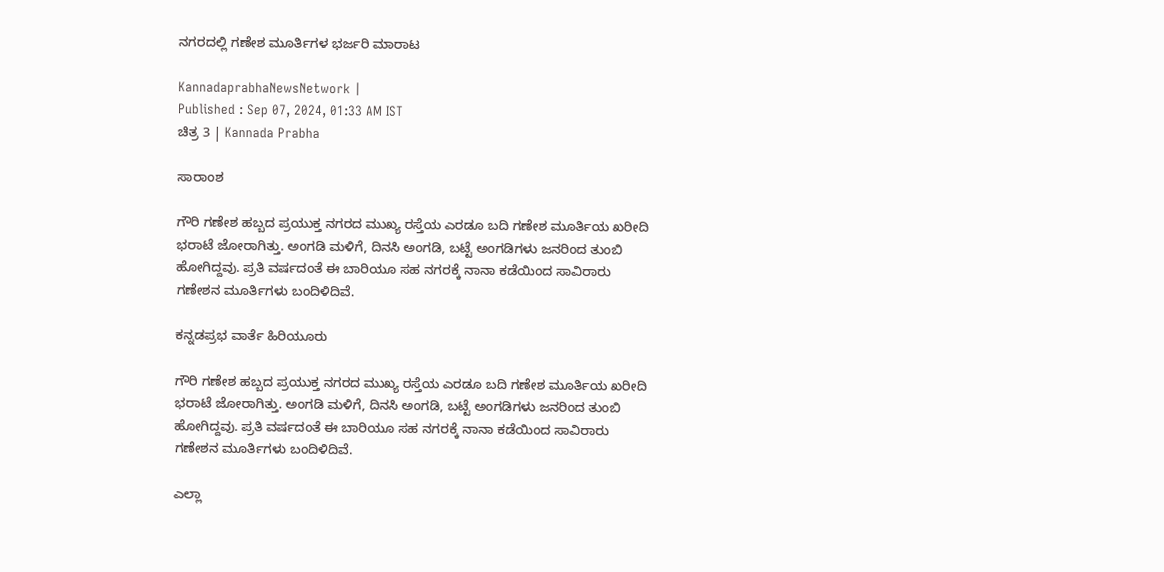ನಗರದಲ್ಲಿ ಗಣೇಶ ಮೂರ್ತಿಗಳ ಭರ್ಜರಿ ಮಾರಾಟ

KannadaprabhaNewsNetwork |
Published : Sep 07, 2024, 01:33 AM IST
ಚಿತ್ರ 3 | Kannada Prabha

ಸಾರಾಂಶ

ಗೌರಿ ಗಣೇಶ ಹಬ್ಬದ ಪ್ರಯುಕ್ತ ನಗರದ ಮುಖ್ಯ ರಸ್ತೆಯ ಎರಡೂ ಬದಿ ಗಣೇಶ ಮೂರ್ತಿಯ ಖರೀದಿ ಭರಾಟೆ ಜೋರಾಗಿತ್ತು. ಅಂಗಡಿ ಮಳಿಗೆ, ದಿನಸಿ ಅಂಗಡಿ, ಬಟ್ಟೆ ಅಂಗಡಿಗಳು ಜನರಿಂದ ತುಂಬಿ ಹೋಗಿದ್ದವು. ಪ್ರತಿ ವರ್ಷದಂತೆ ಈ ಬಾರಿಯೂ ಸಹ ನಗರಕ್ಕೆ ನಾನಾ ಕಡೆಯಿಂದ ಸಾವಿರಾರು ಗಣೇಶನ ಮೂರ್ತಿಗಳು ಬಂದಿಳಿದಿವೆ.

ಕನ್ನಡಪ್ರಭ ವಾರ್ತೆ ಹಿರಿಯೂರು

ಗೌರಿ ಗಣೇಶ ಹಬ್ಬದ ಪ್ರಯುಕ್ತ ನಗರದ ಮುಖ್ಯ ರಸ್ತೆಯ ಎರಡೂ ಬದಿ ಗಣೇಶ ಮೂರ್ತಿಯ ಖರೀದಿ ಭರಾಟೆ ಜೋರಾಗಿತ್ತು. ಅಂಗಡಿ ಮಳಿಗೆ, ದಿನಸಿ ಅಂಗಡಿ, ಬಟ್ಟೆ ಅಂಗಡಿಗಳು ಜನರಿಂದ ತುಂಬಿ ಹೋಗಿದ್ದವು. ಪ್ರತಿ ವರ್ಷದಂತೆ ಈ ಬಾರಿಯೂ ಸಹ ನಗರಕ್ಕೆ ನಾನಾ ಕಡೆಯಿಂದ ಸಾವಿರಾರು ಗಣೇಶನ ಮೂರ್ತಿಗಳು ಬಂದಿಳಿದಿವೆ.

ಎಲ್ಲಾ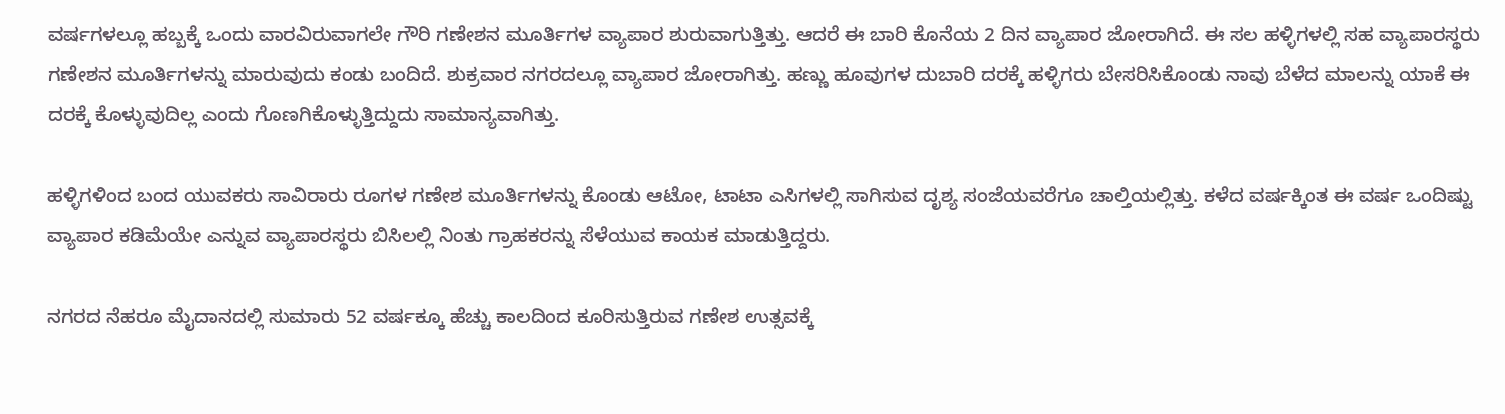ವರ್ಷಗಳಲ್ಲೂ ಹಬ್ಬಕ್ಕೆ ಒಂದು ವಾರವಿರುವಾಗಲೇ ಗೌರಿ ಗಣೇಶನ ಮೂರ್ತಿಗಳ ವ್ಯಾಪಾರ ಶುರುವಾಗುತ್ತಿತ್ತು. ಆದರೆ ಈ ಬಾರಿ ಕೊನೆಯ 2 ದಿನ ವ್ಯಾಪಾರ ಜೋರಾಗಿದೆ. ಈ ಸಲ ಹಳ್ಳಿಗಳಲ್ಲಿ ಸಹ ವ್ಯಾಪಾರಸ್ಥರು ಗಣೇಶನ ಮೂರ್ತಿಗಳನ್ನು ಮಾರುವುದು ಕಂಡು ಬಂದಿದೆ. ಶುಕ್ರವಾರ ನಗರದಲ್ಲೂ ವ್ಯಾಪಾರ ಜೋರಾಗಿತ್ತು. ಹಣ್ಣು ಹೂವುಗಳ ದುಬಾರಿ ದರಕ್ಕೆ ಹಳ್ಳಿಗರು ಬೇಸರಿಸಿಕೊಂಡು ನಾವು ಬೆಳೆದ ಮಾಲನ್ನು ಯಾಕೆ ಈ ದರಕ್ಕೆ ಕೊಳ್ಳುವುದಿಲ್ಲ ಎಂದು ಗೊಣಗಿಕೊಳ್ಳುತ್ತಿದ್ದುದು ಸಾಮಾನ್ಯವಾಗಿತ್ತು.

ಹಳ್ಳಿಗಳಿಂದ ಬಂದ ಯುವಕರು ಸಾವಿರಾರು ರೂಗಳ ಗಣೇಶ ಮೂರ್ತಿಗಳನ್ನು ಕೊಂಡು ಆಟೋ, ಟಾಟಾ ಎಸಿಗಳಲ್ಲಿ ಸಾಗಿಸುವ ದೃಶ್ಯ ಸಂಜೆಯವರೆಗೂ ಚಾಲ್ತಿಯಲ್ಲಿತ್ತು. ಕಳೆದ ವರ್ಷಕ್ಕಿಂತ ಈ ವರ್ಷ ಒಂದಿಷ್ಟು ವ್ಯಾಪಾರ ಕಡಿಮೆಯೇ ಎನ್ನುವ ವ್ಯಾಪಾರಸ್ಥರು ಬಿಸಿಲಲ್ಲಿ ನಿಂತು ಗ್ರಾಹಕರನ್ನು ಸೆಳೆಯುವ ಕಾಯಕ ಮಾಡುತ್ತಿದ್ದರು.

ನಗರದ ನೆಹರೂ ಮೈದಾನದಲ್ಲಿ ಸುಮಾರು 52 ವರ್ಷಕ್ಕೂ ಹೆಚ್ಚು ಕಾಲದಿಂದ ಕೂರಿಸುತ್ತಿರುವ ಗಣೇಶ ಉತ್ಸವಕ್ಕೆ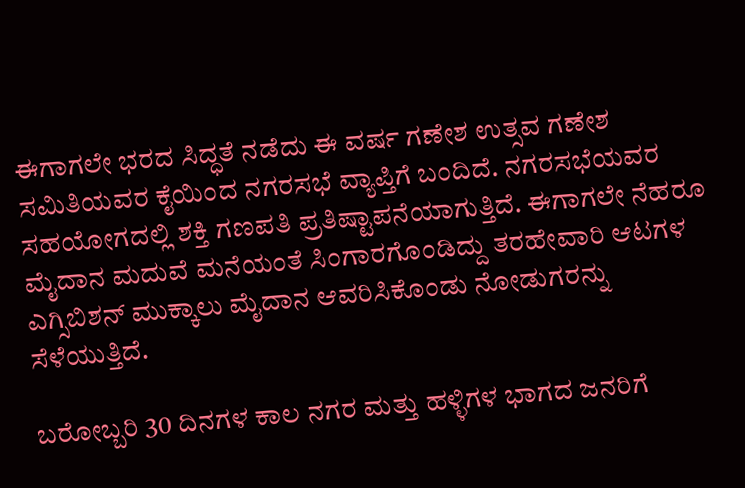ಈಗಾಗಲೇ ಭರದ ಸಿದ್ಧತೆ ನಡೆದು ಈ ವರ್ಷ ಗಣೇಶ ಉತ್ಸವ ಗಣೇಶ ಸಮಿತಿಯವರ ಕೈಯಿಂದ ನಗರಸಭೆ ವ್ಯಾಪ್ತಿಗೆ ಬಂದಿದೆ. ನಗರಸಭೆಯವರ ಸಹಯೋಗದಲ್ಲಿ ಶಕ್ತಿ ಗಣಪತಿ ಪ್ರತಿಷ್ಟಾಪನೆಯಾಗುತ್ತಿದೆ. ಈಗಾಗಲೇ ನೆಹರೂ ಮೈದಾನ ಮದುವೆ ಮನೆಯಂತೆ ಸಿಂಗಾರಗೊಂಡಿದ್ದು ತರಹೇವಾರಿ ಆಟಗಳ ಎಗ್ಸಿಬಿಶನ್ ಮುಕ್ಕಾಲು ಮೈದಾನ ಆವರಿಸಿಕೊಂಡು ನೋಡುಗರನ್ನು ಸೆಳೆಯುತ್ತಿದೆ.

ಬರೋಬ್ಬರಿ 30 ದಿನಗಳ ಕಾಲ ನಗರ ಮತ್ತು ಹಳ್ಳಿಗಳ ಭಾಗದ ಜನರಿಗೆ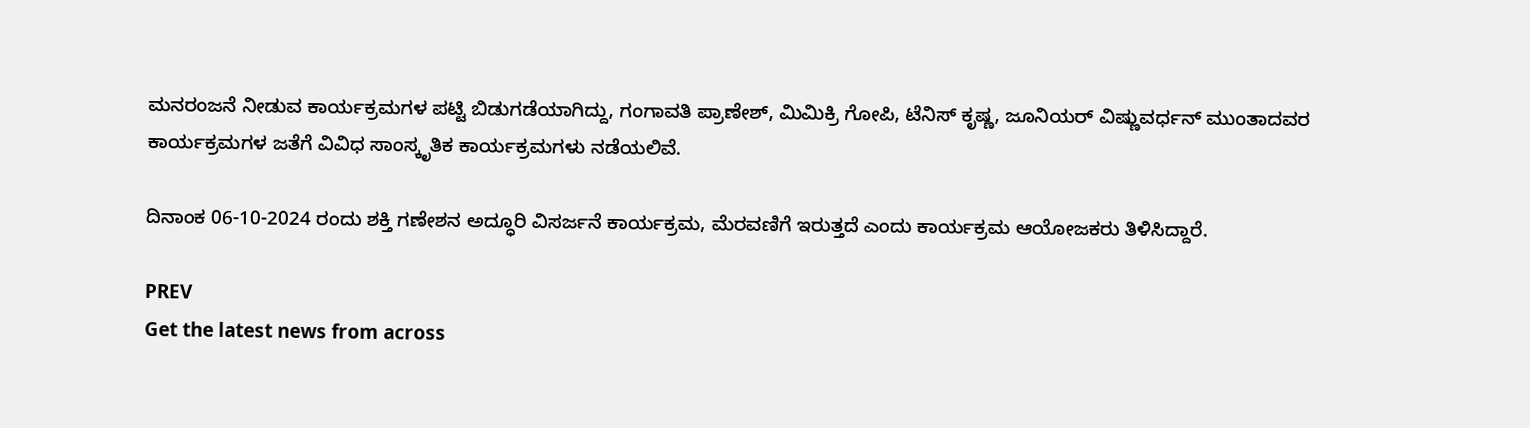ಮನರಂಜನೆ ನೀಡುವ ಕಾರ್ಯಕ್ರಮಗಳ ಪಟ್ಟಿ ಬಿಡುಗಡೆಯಾಗಿದ್ದು, ಗಂಗಾವತಿ ಪ್ರಾಣೇಶ್, ಮಿಮಿಕ್ರಿ ಗೋಪಿ, ಟೆನಿಸ್ ಕೃಷ್ಣ, ಜೂನಿಯರ್ ವಿಷ್ಣುವರ್ಧನ್ ಮುಂತಾದವರ ಕಾರ್ಯಕ್ರಮಗಳ ಜತೆಗೆ ವಿವಿಧ ಸಾಂಸ್ಕೃತಿಕ ಕಾರ್ಯಕ್ರಮಗಳು ನಡೆಯಲಿವೆ.

ದಿನಾಂಕ 06-10-2024 ರಂದು ಶಕ್ತಿ ಗಣೇಶನ ಅದ್ಧೂರಿ ವಿಸರ್ಜನೆ ಕಾರ್ಯಕ್ರಮ, ಮೆರವಣಿಗೆ ಇರುತ್ತದೆ ಎಂದು ಕಾರ್ಯಕ್ರಮ ಆಯೋಜಕರು ತಿಳಿಸಿದ್ದಾರೆ.

PREV
Get the latest news from across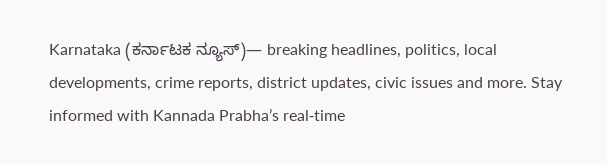Karnataka (ಕರ್ನಾಟಕ ನ್ಯೂಸ್)— breaking headlines, politics, local developments, crime reports, district updates, civic issues and more. Stay informed with Kannada Prabha’s real‑time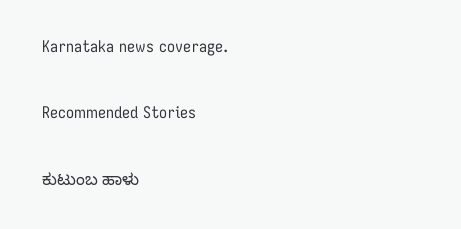Karnataka news coverage.

Recommended Stories

ಕುಟುಂಬ ಹಾಳು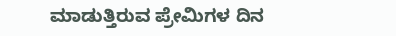ಮಾಡುತ್ತಿರುವ ಪ್ರೇಮಿಗಳ ದಿನ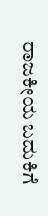ರಾಜಕೀಯ ಬದುಕಿಗೆ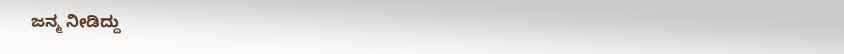ಜನ್ಮ ನೀಡಿದ್ದು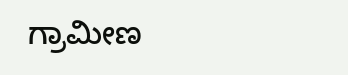ಗ್ರಾಮೀಣ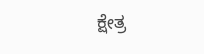ಕ್ಷೇತ್ರ